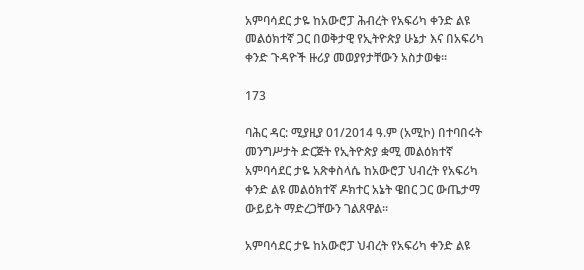አምባሳደር ታዬ ከአውሮፓ ሕብረት የአፍሪካ ቀንድ ልዩ መልዕክተኛ ጋር በወቅታዊ የኢትዮጵያ ሁኔታ እና በአፍሪካ ቀንድ ጉዳዮች ዙሪያ መወያየታቸውን አስታወቁ።

173

ባሕር ዳር: ሚያዚያ 01/2014 ዓ.ም (አሚኮ) በተባበሩት መንግሥታት ድርጅት የኢትዮጵያ ቋሚ መልዕክተኛ አምባሳደር ታዬ አጽቀስላሴ ከአውሮፓ ህብረት የአፍሪካ ቀንድ ልዩ መልዕክተኛ ዶክተር አኔት ዌበር ጋር ውጤታማ ውይይት ማድረጋቸውን ገልጸዋል።

አምባሳደር ታዬ ከአውሮፓ ህብረት የአፍሪካ ቀንድ ልዩ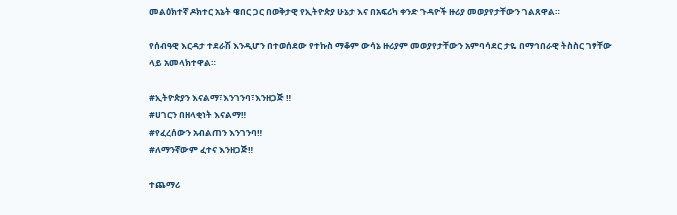መልዕክተኛ ዶክተር አኔት ዌበር ጋር በወቅታዊ የኢትዮጵያ ሁኔታ እና በአፍሪካ ቀንድ ጉዳዮች ዙሪያ መወያየታቸውን ገልጸዋል።

የሰብዓዊ እርዳታ ተደራሽ እንዲሆን በተወሰደው የተኩስ ማቆም ውሳኔ ዙሪያም መወያየታቸውን አምባሳደር ታዬ በማኅበራዊ ትስስር ገፃቸው ላይ አመላክተዋል።

#ኢትዮጵያን እናልማ፣እንገንባ፣እንዘጋጅ ‼
#ሀገርን በዘላቂነት እናልማ‼
#የፈረሰውን አብልጠን እንገንባ‼
#ለማንኛውም ፈተና እንዘጋጅ‼

ተጨማሪ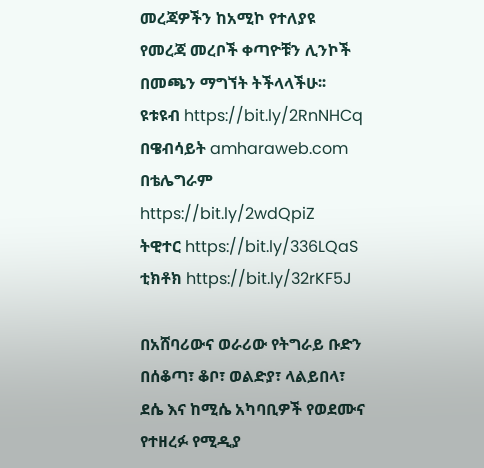መረጃዎችን ከአሚኮ የተለያዩ የመረጃ መረቦች ቀጣዮቹን ሊንኮች በመጫን ማግኘት ትችላላችሁ፡፡
ዩቱዩብ https://bit.ly/2RnNHCq
በዌብሳይት amharaweb.com
በቴሌግራም https://bit.ly/2wdQpiZ
ትዊተር https://bit.ly/336LQaS
ቲክቶክ https://bit.ly/32rKF5J

በአሸባሪውና ወራሪው የትግራይ ቡድን በሰቆጣ፣ ቆቦ፣ ወልድያ፣ ላልይበላ፣ ደሴ እና ከሚሴ አካባቢዎች የወደሙና የተዘረፉ የሚዲያ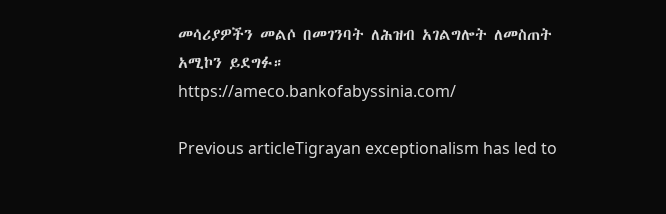መሳሪያዎችን መልሶ በመገንባት ለሕዝብ አገልግሎት ለመስጠት አሚኮን ይደግፉ።
https://ameco.bankofabyssinia.com/

Previous articleTigrayan exceptionalism has led to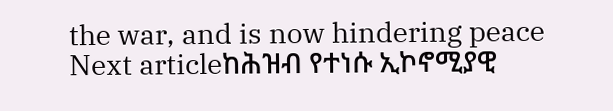the war, and is now hindering peace
Next articleከሕዝብ የተነሱ ኢኮኖሚያዊ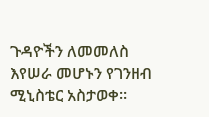ጉዳዮችን ለመመለስ እየሠራ መሆኑን የገንዘብ ሚኒስቴር አስታወቀ።